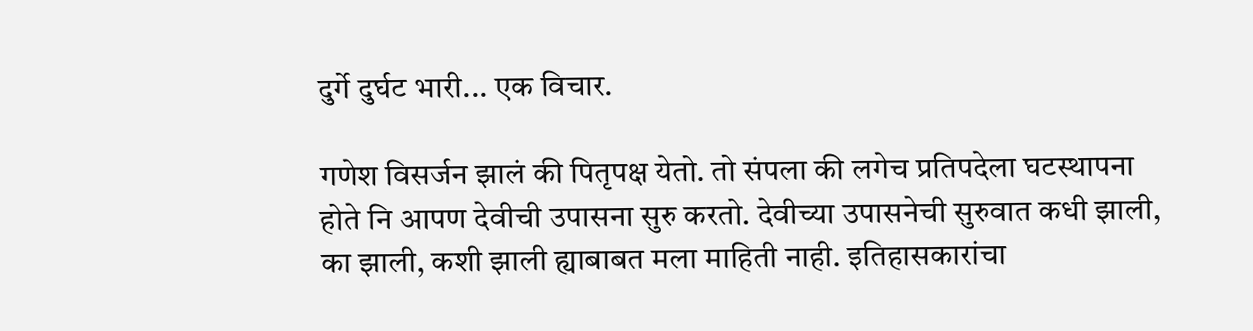दुर्गे दुर्घट भारी... एक विचार.

गणेश विसर्जन झालं की पितृपक्ष येतो. तो संपला की लगेच प्रतिपदेला घटस्थापना होते नि आपण देवीची उपासना सुरु करतो. देवीच्या उपासनेची सुरुवात कधी झाली, का झाली, कशी झाली ह्याबाबत मला माहिती नाही. इतिहासकारांचा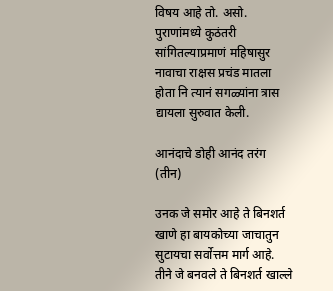विषय आहे तो. असो. पुराणांमध्ये कुठंतरी सांगितल्याप्रमाणं महिषासुर नावाचा राक्षस प्रचंड मातला होता नि त्यानं सगळ्यांना त्रास द्यायला सुरुवात केली.

आनंदाचे डोही आनंद तरंग (तीन)

उनक जे समोर आहे ते बिनशर्त खाणे हा बायकोच्या जाचातुन सुटायचा सर्वोत्तम मार्ग आहे. तीने जे बनवले ते बिनशर्त खाल्ले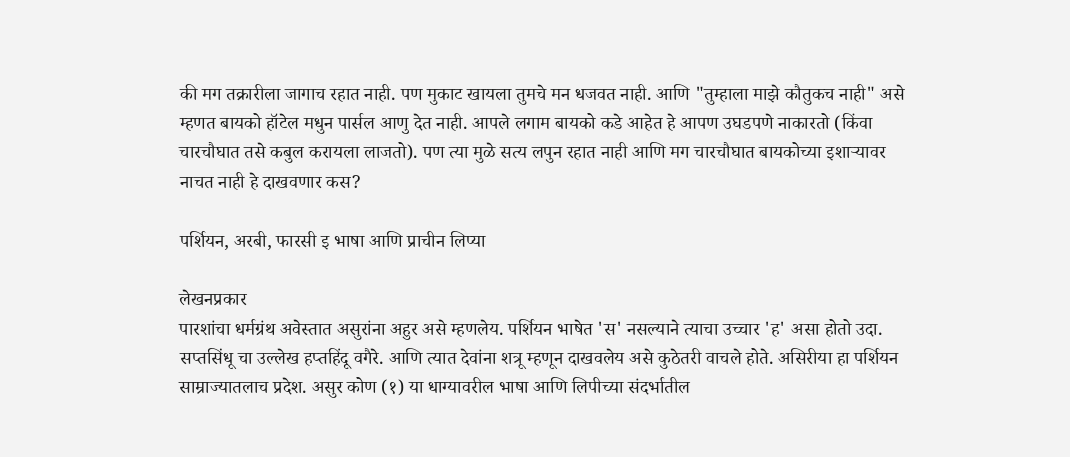की मग तक्रारीला जागाच रहात नाही. पण मुकाट खायला तुमचे मन धजवत नाही. आणि "तुम्हाला माझे कौतुकच नाही" असे म्हणत बायको हॉटेल मधुन पार्सल आणु देत नाही. आपले लगाम बायको कडे आहेत हे आपण उघडपणे नाकारतो (किंवा चारचौघात तसे कबुल करायला लाजतो). पण त्या मुळे सत्य लपुन रहात नाही आणि मग चारचौघात बायकोच्या इशार्‍यावर नाचत नाही हे दाखवणार कस?

पर्शियन, अरबी, फारसी इ भाषा आणि प्राचीन लिप्या

लेखनप्रकार
पारशांचा धर्मग्रंथ अवेस्तात असुरांना अहुर असे म्हणलेय. पर्शियन भाषेत 'स' नसल्याने त्याचा उच्चार 'ह' असा होतो उदा. सप्तसिंधू चा उल्लेख हप्तहिंदू वगैरे. आणि त्यात देवांना शत्रू म्हणून दाखवलेय असे कुठेतरी वाचले होते. असिरीया हा पर्शियन साम्राज्यातलाच प्रदेश. असुर कोण (१) या धाग्यावरील भाषा आणि लिपीच्या संदर्भातील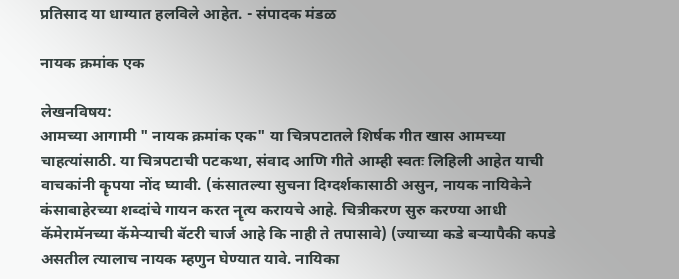प्रतिसाद या धाग्यात हलविले आहेत. - संपादक मंडळ

नायक क्रमांक एक

लेखनविषय:
आमच्या आगामी " नायक क्रमांक एक" या चित्रपटातले शिर्षक गीत खास आमच्या चाहत्यांसाठी. या चित्रपटाची पटकथा, संवाद आणि गीते आम्ही स्वतः लिहिली आहेत याची वाचकांनी कॄपया नोंद घ्यावी. (कंसातल्या सुचना दिग्दर्शकासाठी असुन, नायक नायिकेने कंसाबाहेरच्या शब्दांचे गायन करत नॄत्य करायचे आहे. चित्रीकरण सुरु करण्या आधी कॅमेरामॅनच्या कॅमेर्‍याची बॅटरी चार्ज आहे कि नाही ते तपासावे) (ज्याच्या कडे बर्‍यापैकी कपडे असतील त्यालाच नायक म्हणुन घेण्यात यावे. नायिका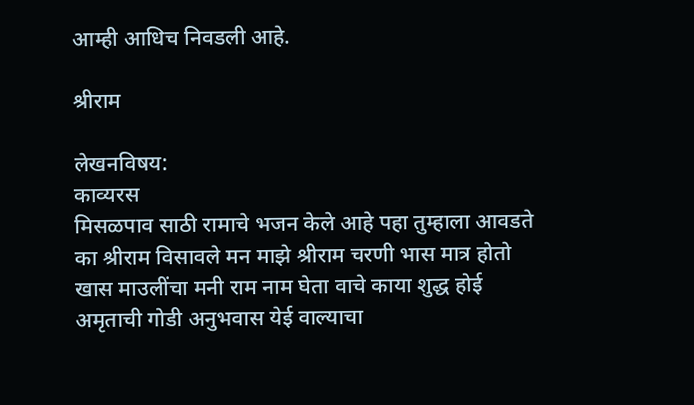आम्ही आधिच निवडली आहे.

श्रीराम

लेखनविषय:
काव्यरस
मिसळपाव साठी रामाचे भजन केले आहे पहा तुम्हाला आवडते का श्रीराम विसावले मन माझे श्रीराम चरणी भास मात्र होतो खास माउलींचा मनी राम नाम घेता वाचे काया शुद्ध होई अमृताची गोडी अनुभवास येई वाल्याचा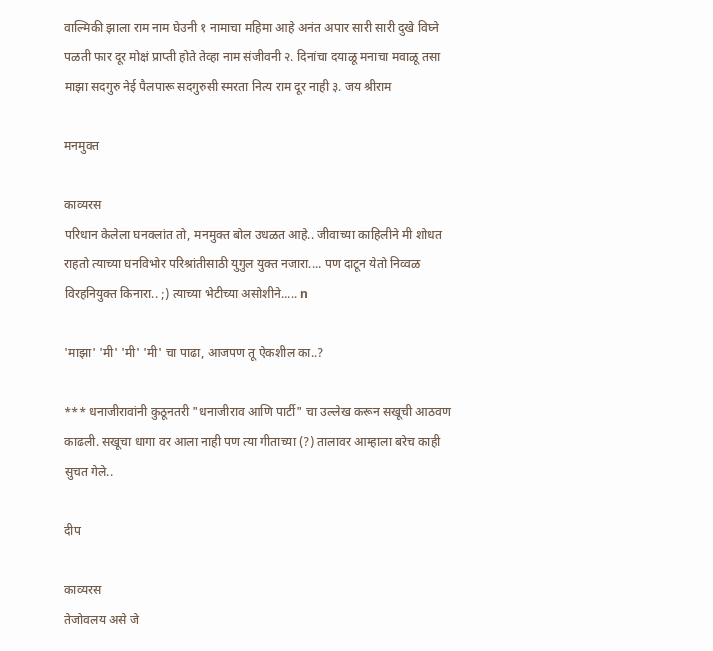वाल्मिकी झाला राम नाम घेउनी १ नामाचा महिमा आहे अनंत अपार सारी सारी दुखे विघ्ने पळती फार दूर मोक्षं प्राप्ती होते तेव्हा नाम संजीवनी २. दिनांचा दयाळू मनाचा मवाळू तसा माझा सदगुरु नेई पैलपारू सदगुरुसी स्मरता नित्य राम दूर नाही ३. जय श्रीराम

मनमुक्त

काव्यरस
परिधान केलेला घनक्लांत तो, मनमुक्त बोल उधळत आहे.. जीवाच्या काहिलीने मी शोधत राहतो त्याच्या घनविभोर परिश्रांतीसाठी युगुल युक्त नजारा.... पण दाटून येतो निव्वळ विरहनियुक्त किनारा.. ;) त्याच्या भेटीच्या असोशीने..... n

'माझा' 'मी' 'मी' 'मी' चा पाढा, आजपण तू ऐकशील का..?

*** धनाजीरावांनी कुठूनतरी "धनाजीराव आणि पार्टी" चा उल्लेख करून सखूची आठवण काढली. सखूचा धागा वर आला नाही पण त्या गीताच्या (?) तालावर आम्हाला बरेच काही सुचत गेले..

दीप

काव्यरस
तेजोवलय असे जे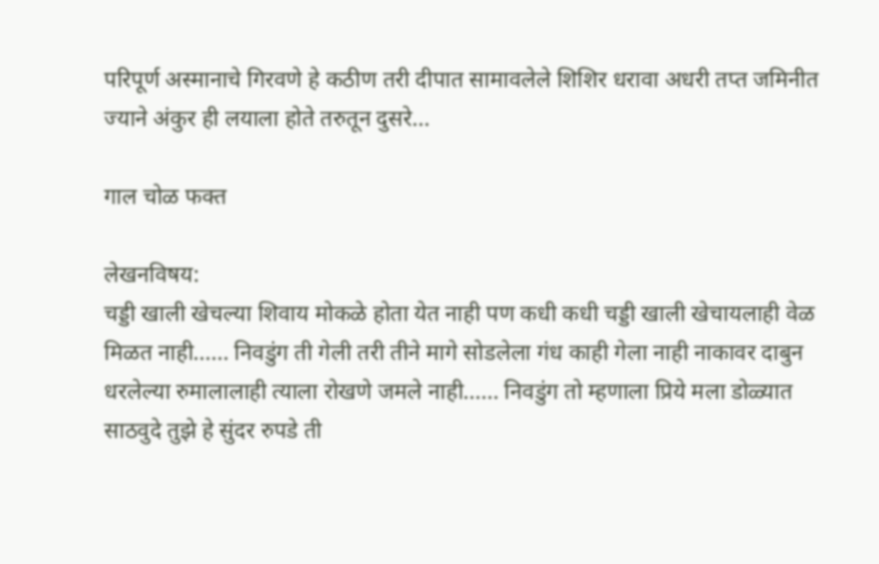परिपूर्ण अस्मानाचे गिरवणे हे कठीण तरी दीपात सामावलेले शिशिर धरावा अधरी तप्त जमिनीत ज्याने अंकुर ही लयाला होते तरुतून दुसरे...

गाल चोळ फक्त

लेखनविषय:
चड्डी खाली खेचल्या शिवाय मोकळे होता येत नाही पण कधी कधी चड्डी खाली खेचायलाही वेळ मिळत नाही...... निवडुंग ती गेली तरी तीने मागे सोडलेला गंध काही गेला नाही नाकावर दाबुन धरलेल्या रुमालालाही त्याला रोखणे जमले नाही...... निवडुंग तो म्हणाला प्रिये मला डोळ्यात साठवुदे तुझे हे सुंदर रुपडे ती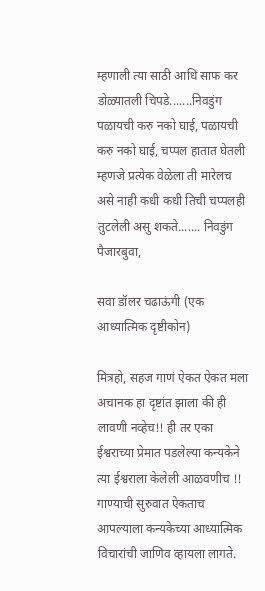म्हणाली त्या साठी आधि साफ कर डोळ्यातली चिपडे.......निवडुंग पळायची करु नको घाई, पळायची करु नको घाई, चप्पल हातात घेतली म्हणजे प्रत्येक वेळेला ती मारेलच असे नाही कधी कधी तिची चप्पलही तुटलेली असु शकते....... निवडुंग पैजारबुवा,

सवा डॉलर चढाऊंगी (एक आध्यात्मिक दृष्टीकोन)

मित्रहो, सहज गाणं ऐकत ऐकत मला अचानक हा दृष्टांत झाला की ही लावणी नव्हेच!! ही तर एका ईश्वराच्या प्रेमात पडलेल्या कन्यकेने त्या ईश्वराला केलेली आळवणीच !! गाण्याची सुरुवात ऐकताच आपल्याला कन्यकेच्या आध्यात्मिक विचारांची जाणिव व्हायला लागते.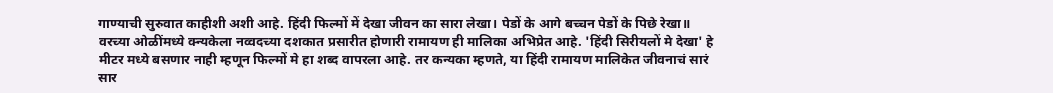गाण्याची सुरुवात काहीशी अशी आहे. हिंदी फिल्मों में देखा जीवन का सारा लेखा। पेडों के आगे बच्चन पेडों के पिछे रेखा॥ वरच्या ओळींमध्ये क्न्यकेला नव्वदच्या दशकात प्रसारीत होणारी रामायण ही मालिका अभिप्रेत आहे. 'हिंदी सिरीयलों मे देखा' हे मीटर मध्ये बसणार नाही म्हणून फिल्मों मे हा शब्द वापरला आहे. तर कन्यका म्हणते, या हिंदी रामायण मालिकेत जीवनाचं सारं सार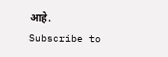आहे.
Subscribe to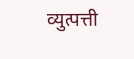व्युत्पत्ती